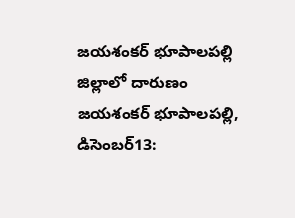జయశంకర్ భూపాలపల్లి జిల్లాలో దారుణం
జయశంకర్ భూపాలపల్లి, డిసెంబర్13: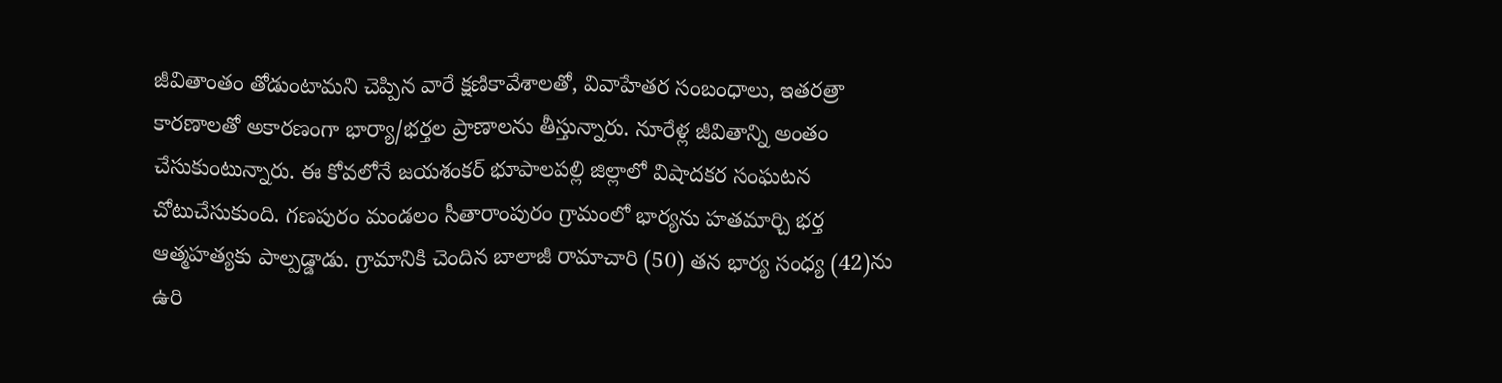జీవితాంతం తోడుంటామని చెప్పిన వారే క్షణికావేశాలతో, వివాహేతర సంబంధాలు, ఇతరత్రా కారణాలతో అకారణంగా భార్యా/భర్తల ప్రాణాలను తీస్తున్నారు. నూరేళ్ల జీవితాన్ని అంతం చేసుకుంటున్నారు. ఈ కోవలోనే జయశంకర్ భూపాలపల్లి జిల్లాలో విషాదకర సంఘటన చోటుచేసుకుంది. గణపురం మండలం సీతారాంపురం గ్రామంలో భార్యను హతమార్చి భర్త ఆత్మహత్యకు పాల్పడ్డాడు. గ్రామానికి చెందిన బాలాజీ రామాచారి (50) తన భార్య సంధ్య (42)ను ఉరి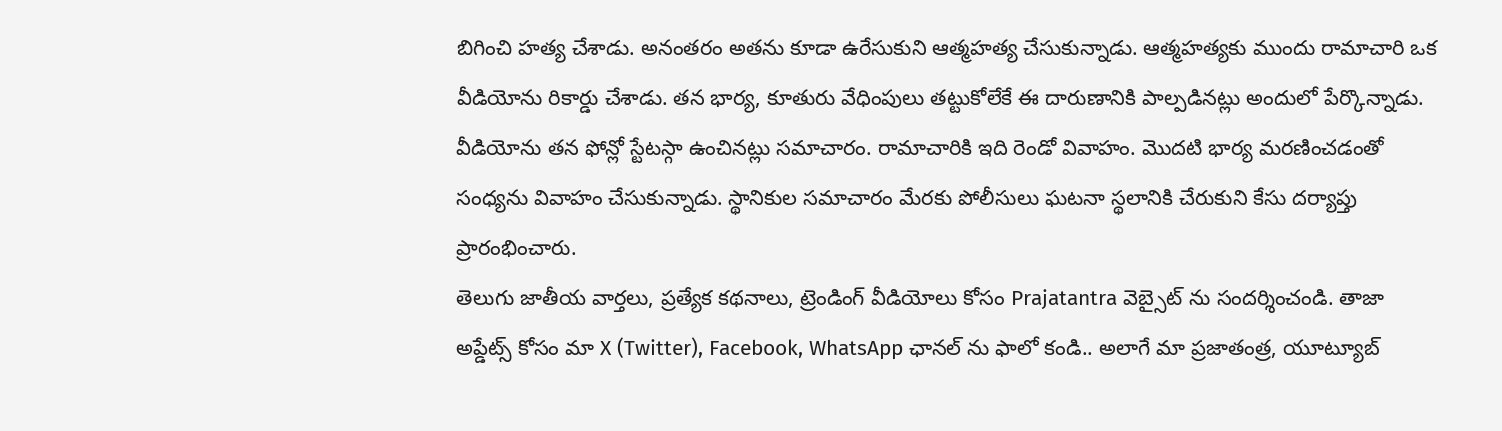బిగించి హత్య చేశాడు. అనంతరం అతను కూడా ఉరేసుకుని ఆత్మహత్య చేసుకున్నాడు. ఆత్మహత్యకు ముందు రామాచారి ఒక వీడియోను రికార్డు చేశాడు. తన భార్య, కూతురు వేధింపులు తట్టుకోలేకే ఈ దారుణానికి పాల్పడినట్లు అందులో పేర్కొన్నాడు. వీడియోను తన ఫోన్లో స్టేటస్గా ఉంచినట్లు సమాచారం. రామాచారికి ఇది రెండో వివాహం. మొదటి భార్య మరణించడంతో సంధ్యను వివాహం చేసుకున్నాడు. స్థానికుల సమాచారం మేరకు పోలీసులు ఘటనా స్థలానికి చేరుకుని కేసు దర్యాప్తు ప్రారంభించారు.
తెలుగు జాతీయ వార్తలు, ప్రత్యేక కథనాలు, ట్రెండింగ్ వీడియోలు కోసం Prajatantra వెబ్సైట్ ను సందర్శించండి. తాజా అప్డేట్స్ కోసం మా X (Twitter), Facebook, WhatsApp ఛానల్ ను ఫాలో కండి.. అలాగే మా ప్రజాతంత్ర, యూట్యూబ్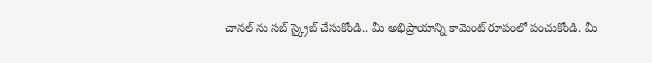చానల్ ను సబ్ స్క్రైబ్ చేసుకోండి.. మీ అభిప్రాయాన్ని కామెంట్ రూపంలో పంచుకోండి. మీ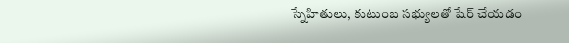స్నేహితులు, కుటుంబ సభ్యులతో షేర్ చేయడం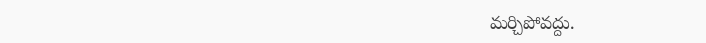మర్చిపోవద్దు.